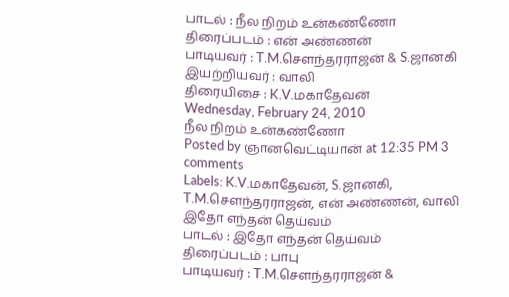பாடல் : நீல நிறம் உன்கண்ணோ
திரைப்படம் : என் அண்ணன்
பாடியவர் : T.M.செளந்தரராஜன் & S.ஜானகி
இயற்றியவர் : வாலி
திரையிசை : K.V.மகாதேவன்
Wednesday, February 24, 2010
நீல நிறம் உன்கண்ணோ
Posted by ஞானவெட்டியான் at 12:35 PM 3 comments
Labels: K.V.மகாதேவன், S.ஜானகி, T.M.செளந்தரராஜன், என் அண்ணன், வாலி
இதோ எந்தன் தெய்வம்
பாடல் : இதோ எந்தன் தெய்வம்
திரைப்படம் : பாபு
பாடியவர் : T.M.செளந்தரராஜன் &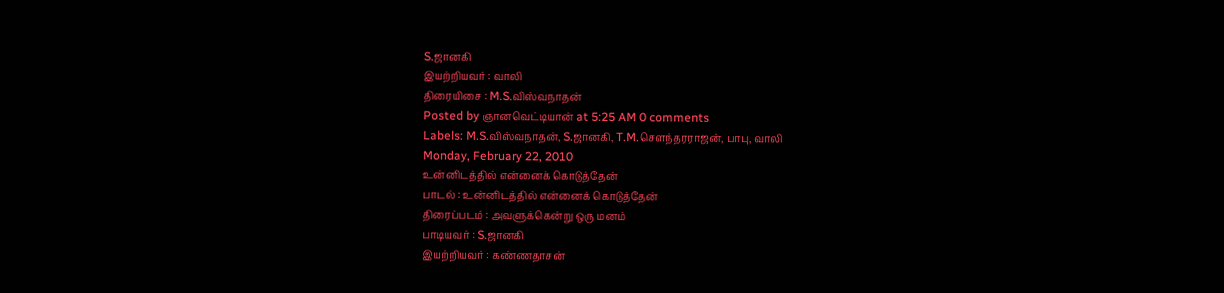S.ஜானகி
இயற்றியவர் : வாலி
திரையிசை : M.S.விஸ்வநாதன்
Posted by ஞானவெட்டியான் at 5:25 AM 0 comments
Labels: M.S.விஸ்வநாதன், S.ஜானகி, T.M.செளந்தரராஜன், பாபு, வாலி
Monday, February 22, 2010
உன்னிடத்தில் என்னைக் கொடுத்தேன்
பாடல் : உன்னிடத்தில் என்னைக் கொடுத்தேன்
திரைப்படம் : அவளுக்கென்று ஒரு மனம்
பாடியவர் : S.ஜானகி
இயற்றியவர் : கண்ணதாசன்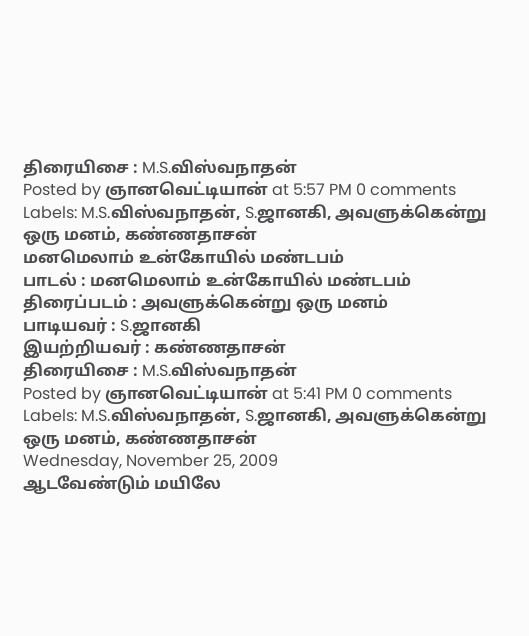திரையிசை : M.S.விஸ்வநாதன்
Posted by ஞானவெட்டியான் at 5:57 PM 0 comments
Labels: M.S.விஸ்வநாதன், S.ஜானகி, அவளுக்கென்று ஒரு மனம், கண்ணதாசன்
மனமெலாம் உன்கோயில் மண்டபம்
பாடல் : மனமெலாம் உன்கோயில் மண்டபம்
திரைப்படம் : அவளுக்கென்று ஒரு மனம்
பாடியவர் : S.ஜானகி
இயற்றியவர் : கண்ணதாசன்
திரையிசை : M.S.விஸ்வநாதன்
Posted by ஞானவெட்டியான் at 5:41 PM 0 comments
Labels: M.S.விஸ்வநாதன், S.ஜானகி, அவளுக்கென்று ஒரு மனம், கண்ணதாசன்
Wednesday, November 25, 2009
ஆடவேண்டும் மயிலே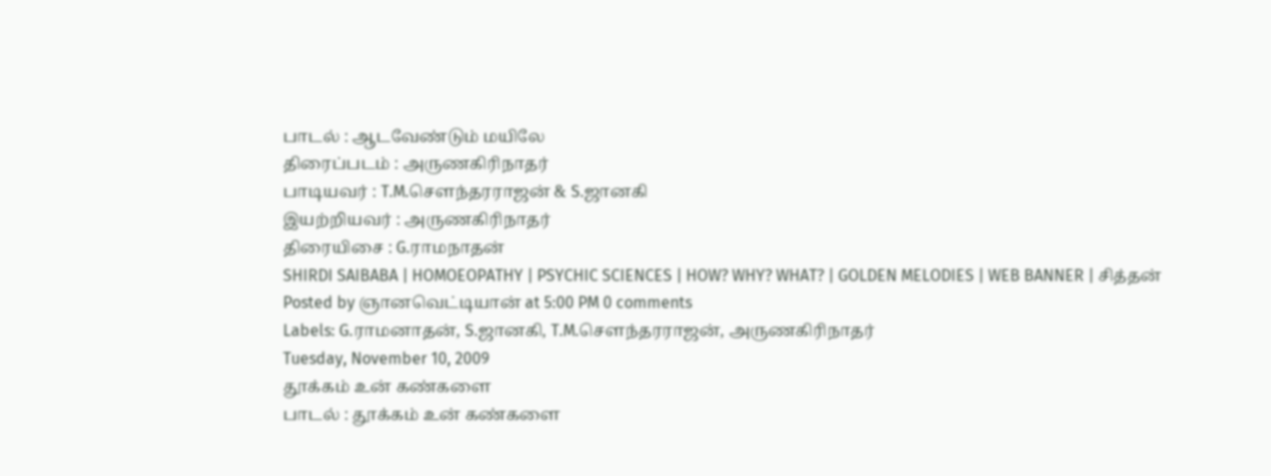பாடல் : ஆடவேண்டும் மயிலே
திரைப்படம் : அருணகிரிநாதர்
பாடியவர் : T.M.செளந்தரராஜன் & S.ஜானகி
இயற்றியவர் : அருணகிரிநாதர்
திரையிசை : G.ராமநாதன்
SHIRDI SAIBABA | HOMOEOPATHY | PSYCHIC SCIENCES | HOW? WHY? WHAT? | GOLDEN MELODIES | WEB BANNER | சித்தன்
Posted by ஞானவெட்டியான் at 5:00 PM 0 comments
Labels: G.ராமனாதன், S.ஜானகி, T.M.செளந்தரராஜன், அருணகிரிநாதர்
Tuesday, November 10, 2009
தூக்கம் உன் கண்களை
பாடல் : தூக்கம் உன் கண்களை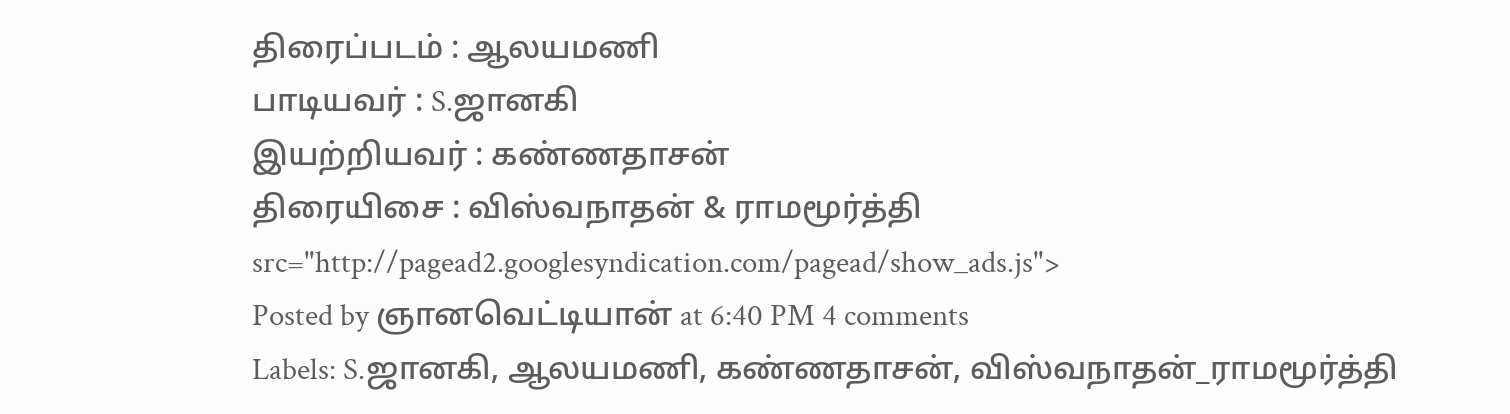திரைப்படம் : ஆலயமணி
பாடியவர் : S.ஜானகி
இயற்றியவர் : கண்ணதாசன்
திரையிசை : விஸ்வநாதன் & ராமமூர்த்தி
src="http://pagead2.googlesyndication.com/pagead/show_ads.js">
Posted by ஞானவெட்டியான் at 6:40 PM 4 comments
Labels: S.ஜானகி, ஆலயமணி, கண்ணதாசன், விஸ்வநாதன்_ராமமூர்த்தி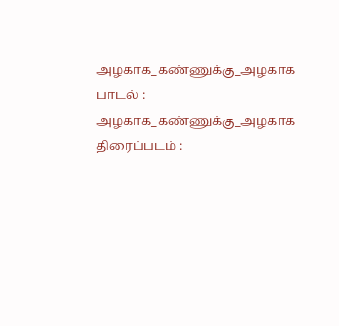அழகாக_கண்ணுக்கு_அழகாக
பாடல் : அழகாக_கண்ணுக்கு_அழகாக
திரைப்படம் :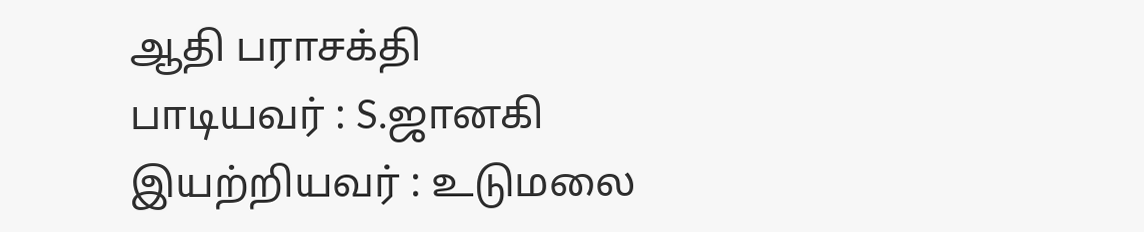ஆதி பராசக்தி
பாடியவர் : S.ஜானகி
இயற்றியவர் : உடுமலை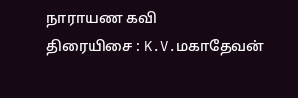நாராயண கவி
திரையிசை : K.V.மகாதேவன்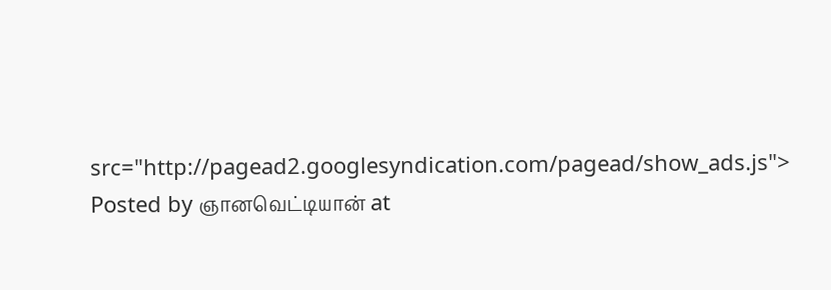src="http://pagead2.googlesyndication.com/pagead/show_ads.js">
Posted by ஞானவெட்டியான் at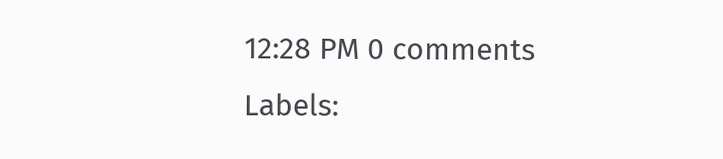12:28 PM 0 comments
Labels: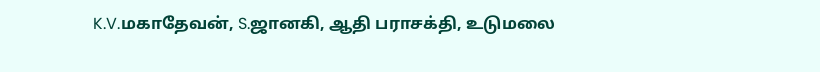K.V.மகாதேவன், S.ஜானகி, ஆதி பராசக்தி, உடுமலை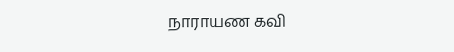நாராயண கவி